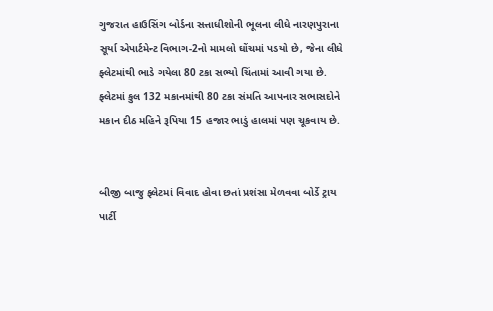ગુજરાત હાઉસિંગ બોર્ડના સત્તાધીશોની ભૂલના લીધે નારણપુરાના સૂર્યા એપાર્ટમેન્ટ વિભાગ-2નો મામલો ઘોંચમાં પડયો છે, જેના લીધે ફ્લેટમાંથી ભાડે ગયેલા 80 ટકા સભ્યો ચિંતામાં આવી ગયા છે. ફ્લેટમાં કુલ 132 મકાનમાંથી 80 ટકા સંમતિ આપનાર સભાસદોને મકાન દીઠ મહિને રૂપિયા 15 હજાર ભાડું હાલમાં પણ ચૂકવાય છે.


બીજી બાજુ ફ્લેટમાં વિવાદ હોવા છતાં પ્રશંસા મેળવવા બોર્ડે ટ્રાય પાર્ટી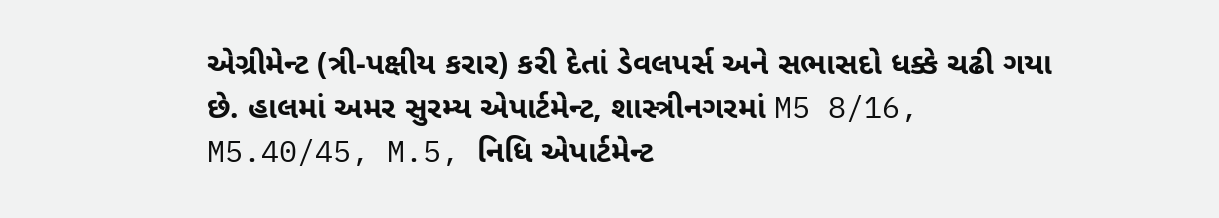એગ્રીમેન્ટ (ત્રી-પક્ષીય કરાર) કરી દેતાં ડેવલપર્સ અને સભાસદો ધક્કે ચઢી ગયા છે. હાલમાં અમર સુરમ્ય એપાર્ટમેન્ટ, શાસ્ત્રીનગરમાં M5 8/16, M5.40/45, M.5, નિધિ એપાર્ટમેન્ટ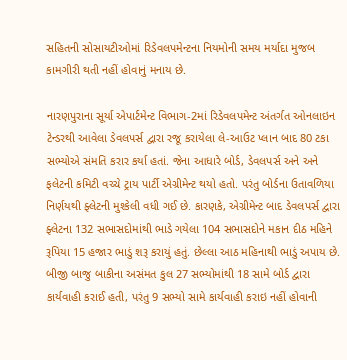સહિતની સોસાયટીઓમાં રિડેવલપમેન્ટના નિયમોની સમય મર્યાદા મુજબ કામગીરી થતી નહીં હોવાનું મનાય છે.

નારણપુરાના સૂર્યા એપાર્ટમેન્ટ વિભાગ-2માં રિડેવલપમેન્ટ અંતર્ગત ઓનલાઇન ટેન્ડરથી આવેલા ડેવલપર્સ દ્વારા રજૂ કરાયેલા લે-આઉટ પ્લાન બાદ 80 ટકા સભ્યોએ સંમતિ કરાર કર્યા હતાં. જેના આધારે બોર્ડ, ડેવલપર્સ અને અને ફલેટની કમિટી વચ્ચે ટ્રાય પાર્ટી એગ્રીમેન્ટ થયો હતો. પરંતુ બોર્ડના ઉતાવળિયા નિર્ણયથી ફ્લેટની મુશ્કેલી વધી ગઈ છે. કારણકે, એગ્રીમેન્ટ બાદ ડેવલપર્સ દ્વારા ફ્લેટના 132 સભાસદોમાંથી ભાડે ગયેલા 104 સભાસદોને મકાન દીઠ મહિને રૂપિયા 15 હજાર ભાડું શરૂ કરાયું હતું. છેલ્લા આઠ મહિનાથી ભાડું અપાય છે. બીજી બાજુ બાકીના અસંમત કુલ 27 સભ્યોમાંથી 18 સામે બોર્ડ દ્વારા કાર્યવાહી કરાઈ હતી, પરંતુ 9 સભ્યો સામે કાર્યવાહી કરાઇ નહીં હોવાની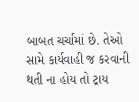બાબત ચર્ચામાં છે. તેઓ સામે કાર્યવાહી જ કરવાની થતી ના હોય તો ટ્રાય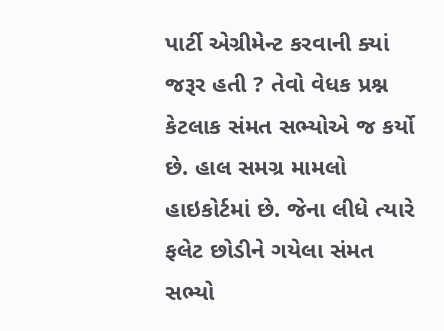પાર્ટી એગ્રીમેન્ટ કરવાની ક્યાં જરૂર હતી ? તેવો વેધક પ્રશ્ન કેટલાક સંમત સભ્યોએ જ કર્યો છે. હાલ સમગ્ર મામલો હાઇકોર્ટમાં છે. જેના લીધે ત્યારે ફલેટ છોડીને ગયેલા સંમત સભ્યો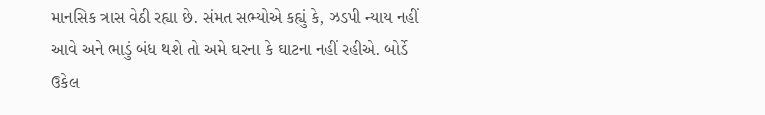માનસિક ત્રાસ વેઠી રહ્યા છે. સંમત સભ્યોએ કહ્યું કે, ઝડપી ન્યાય નહીં આવે અને ભાડું બંધ થશે તો અમે ઘરના કે ઘાટના નહીં રહીએ. બોર્ડે ઉકેલ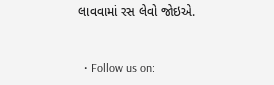લાવવામાં રસ લેવો જોઇએ.


  • Follow us on: